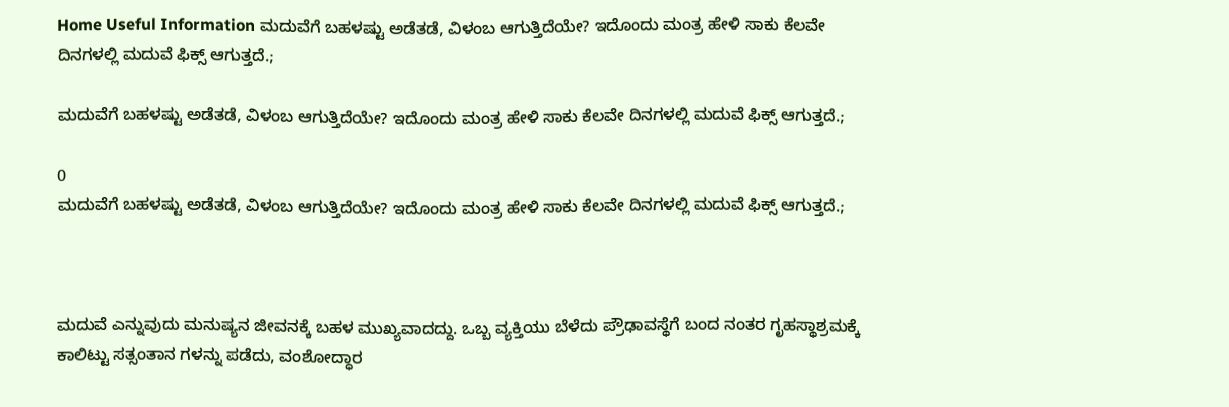Home Useful Information ಮದುವೆಗೆ ಬಹಳಷ್ಟು ಅಡೆತಡೆ, ವಿಳಂಬ ಆಗುತ್ತಿದೆಯೇ? ಇದೊಂದು ಮಂತ್ರ ಹೇಳಿ ಸಾಕು ಕೆಲವೇ ದಿನಗಳಲ್ಲಿ ಮದುವೆ ಫಿಕ್ಸ್ ಆಗುತ್ತದೆ.;

ಮದುವೆಗೆ ಬಹಳಷ್ಟು ಅಡೆತಡೆ, ವಿಳಂಬ ಆಗುತ್ತಿದೆಯೇ? ಇದೊಂದು ಮಂತ್ರ ಹೇಳಿ ಸಾಕು ಕೆಲವೇ ದಿನಗಳಲ್ಲಿ ಮದುವೆ ಫಿಕ್ಸ್ ಆಗುತ್ತದೆ.;

0
ಮದುವೆಗೆ ಬಹಳಷ್ಟು ಅಡೆತಡೆ, ವಿಳಂಬ ಆಗುತ್ತಿದೆಯೇ? ಇದೊಂದು ಮಂತ್ರ ಹೇಳಿ ಸಾಕು ಕೆಲವೇ ದಿನಗಳಲ್ಲಿ ಮದುವೆ ಫಿಕ್ಸ್ ಆಗುತ್ತದೆ.;



ಮದುವೆ ಎನ್ನುವುದು ಮನುಷ್ಯನ ಜೀವನಕ್ಕೆ ಬಹಳ ಮುಖ್ಯವಾದದ್ದು. ಒಬ್ಬ ವ್ಯಕ್ತಿಯು ಬೆಳೆದು ಪ್ರೌಢಾವಸ್ಥೆಗೆ ಬಂದ ನಂತರ ಗೃಹಸ್ಥಾಶ್ರಮಕ್ಕೆ ಕಾಲಿಟ್ಟು ಸತ್ಸಂತಾನ ಗಳನ್ನು ಪಡೆದು, ವಂಶೋದ್ಧಾರ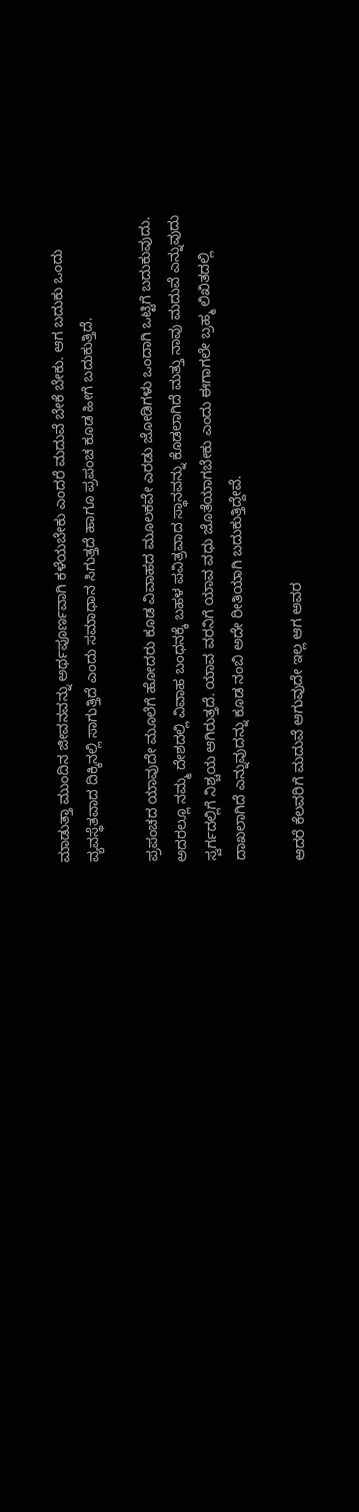ಮಾಡುತ್ತಾ ಮುಂದಿನ ಜೀವನವನ್ನು ಅರ್ಥಪೂರ್ಣವಾಗಿ ಕಳೆಯಬೇಕು ಎಂದರೆ ಮದುವೆ ಬೇಕೆ ಬೇಕು. ಆಗ ಬದುಕು ಒಂದು ವ್ಯವಸ್ಥೆತವಾದ ದಿಕ್ಕಿನಲ್ಲಿ ಸಾಗುತ್ತಿದೆ ಎಂದು ಸಮಾಧಾನ ಸಿಗುತ್ತದೆ ಹಾಗೂ ಪ್ರಪಂಚ ಕೂಡ ಹೀಗೆ ಬದುಕುತ್ತಿದೆ.

ಪ್ರಪಂಚದ ಯಾವುದೇ ಮೂಲೆಗೆ ಹೋದರು ಕೂಡ ವಿವಾಹದ ಮೂಲಕವೇ ಎರಡು ಜೋಡಿಗಳು ಒಂದಾಗಿ ಒಟ್ಟಿಗೆ ಬದುಕುವುದು. ಅದರಲ್ಲೂ ನಮ್ಮ ದೇಶದಲ್ಲಿ ವಿವಾಹ ಬಂಧನಕ್ಕೆ ಬಹಳ ಪವಿತ್ರವಾದ ಸ್ಥಾನವನ್ನು ಕೊಡಲಾಗಿದೆ ಮತ್ತು ನಾವು ಮದುವೆ ಎನ್ನುವುದು ಸ್ವರ್ಗದಲ್ಲಿಗೆ ನಿಶ್ಚಯ ಆಗಿರುತ್ತದೆ. ಯಾವ ವರನಿಗೆ ಯಾವ ವಧು ಜೊತೆಯಾಗಬೇಕು ಎಂದು ಈಗಾಗಲೇ ಬ್ರಹ್ಮ ಲಿಖಿತದಲ್ಲಿ ದಾಖಲಾಗಿದೆ ಎನ್ನುವುದನ್ನು ಕೂಡ ನಂಬಿ ಅದೇ ರೀತಿಯಾಗಿ ಬದುಕುತ್ತಿದ್ದೇವೆ.

ಆದರೆ ಕೆಲವರಿಗೆ ಮದುವೆ ಆಗುವುದೇ ಇಲ್ಲ ಆಗ ಅವರ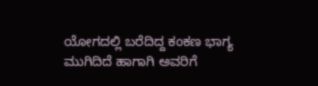ಯೋಗದಲ್ಲಿ ಬರೆದಿದ್ದ ಕಂಕಣ ಭಾಗ್ಯ ಮುಗಿದಿದೆ ಹಾಗಾಗಿ ಅವರಿಗೆ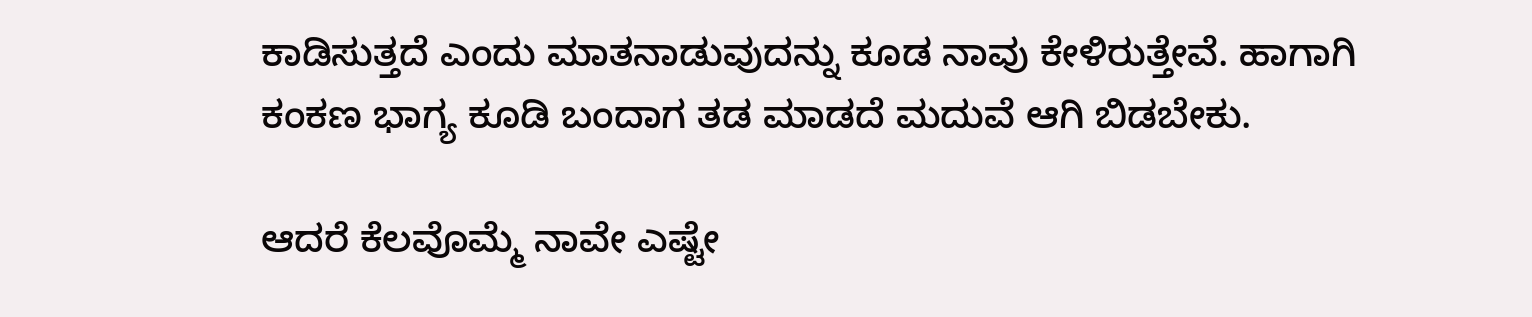ಕಾಡಿಸುತ್ತದೆ ಎಂದು ಮಾತನಾಡುವುದನ್ನು ಕೂಡ ನಾವು ಕೇಳಿರುತ್ತೇವೆ. ಹಾಗಾಗಿ ಕಂಕಣ ಭಾಗ್ಯ ಕೂಡಿ ಬಂದಾಗ ತಡ ಮಾಡದೆ ಮದುವೆ ಆಗಿ ಬಿಡಬೇಕು.

ಆದರೆ ಕೆಲವೊಮ್ಮೆ ನಾವೇ ಎಷ್ಟೇ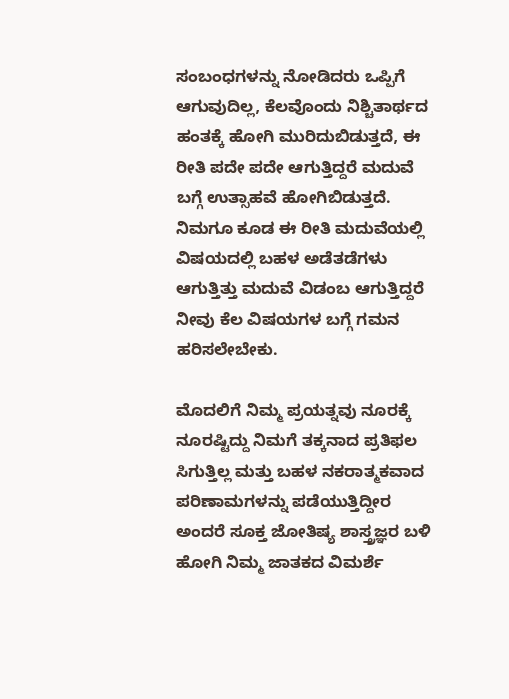ಸಂಬಂಧಗಳನ್ನು ನೋಡಿದರು ಒಪ್ಪಿಗೆ ಆಗುವುದಿಲ್ಲ, ಕೆಲವೊಂದು ನಿಶ್ಚಿತಾರ್ಥದ ಹಂತಕ್ಕೆ ಹೋಗಿ ಮುರಿದುಬಿಡುತ್ತದೆ, ಈ ರೀತಿ ಪದೇ ಪದೇ ಆಗುತ್ತಿದ್ದರೆ ಮದುವೆ ಬಗ್ಗೆ ಉತ್ಸಾಹವೆ ಹೋಗಿಬಿಡುತ್ತದೆ. ನಿಮಗೂ ಕೂಡ ಈ ರೀತಿ ಮದುವೆಯಲ್ಲಿ ವಿಷಯದಲ್ಲಿ ಬಹಳ ಅಡೆತಡೆಗಳು ಆಗುತ್ತಿತ್ತು ಮದುವೆ ವಿಡಂಬ ಆಗುತ್ತಿದ್ದರೆ ನೀವು ಕೆಲ ವಿಷಯಗಳ ಬಗ್ಗೆ ಗಮನ ಹರಿಸಲೇಬೇಕು.

ಮೊದಲಿಗೆ ನಿಮ್ಮ ಪ್ರಯತ್ನವು ನೂರಕ್ಕೆ ನೂರಷ್ಟಿದ್ದು ನಿಮಗೆ ತಕ್ಕನಾದ ಪ್ರತಿಫಲ ಸಿಗುತ್ತಿಲ್ಲ ಮತ್ತು ಬಹಳ ನಕರಾತ್ಮಕವಾದ ಪರಿಣಾಮಗಳನ್ನು ಪಡೆಯುತ್ತಿದ್ದೀರ ಅಂದರೆ ಸೂಕ್ತ ಜೋತಿಷ್ಯ ಶಾಸ್ತ್ರಜ್ಞರ ಬಳಿ ಹೋಗಿ ನಿಮ್ಮ ಜಾತಕದ ವಿಮರ್ಶೆ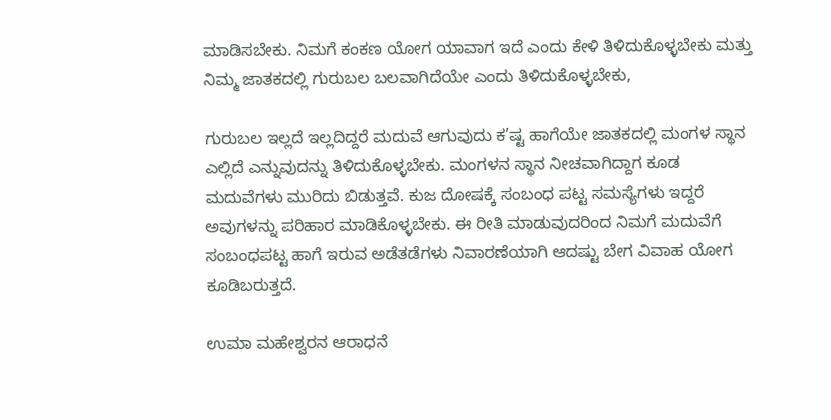ಮಾಡಿಸಬೇಕು. ನಿಮಗೆ ಕಂಕಣ ಯೋಗ ಯಾವಾಗ ಇದೆ ಎಂದು ಕೇಳಿ ತಿಳಿದುಕೊಳ್ಳಬೇಕು ಮತ್ತು ನಿಮ್ಮ ಜಾತಕದಲ್ಲಿ ಗುರುಬಲ ಬಲವಾಗಿದೆಯೇ ಎಂದು ತಿಳಿದುಕೊಳ್ಳಬೇಕು,

ಗುರುಬಲ ಇಲ್ಲದೆ ಇಲ್ಲದಿದ್ದರೆ ಮದುವೆ ಆಗುವುದು ಕ’ಷ್ಟ ಹಾಗೆಯೇ ಜಾತಕದಲ್ಲಿ ಮಂಗಳ ಸ್ಥಾನ ಎಲ್ಲಿದೆ ಎನ್ನುವುದನ್ನು ತಿಳಿದುಕೊಳ್ಳಬೇಕು. ಮಂಗಳನ ಸ್ಥಾನ ನೀಚವಾಗಿದ್ದಾಗ ಕೂಡ ಮದುವೆಗಳು ಮುರಿದು ಬಿಡುತ್ತವೆ. ಕುಜ ದೋಷಕ್ಕೆ ಸಂಬಂಧ ಪಟ್ಟ ಸಮಸ್ಯೆಗಳು ಇದ್ದರೆ ಅವುಗಳನ್ನು ಪರಿಹಾರ ಮಾಡಿಕೊಳ್ಳಬೇಕು. ಈ ರೀತಿ ಮಾಡುವುದರಿಂದ ನಿಮಗೆ ಮದುವೆಗೆ ಸಂಬಂಧಪಟ್ಟ ಹಾಗೆ ಇರುವ ಅಡೆತಡೆಗಳು ನಿವಾರಣೆಯಾಗಿ ಆದಷ್ಟು ಬೇಗ ವಿವಾಹ ಯೋಗ ಕೂಡಿಬರುತ್ತದೆ.

ಉಮಾ ಮಹೇಶ್ವರನ ಆರಾಧನೆ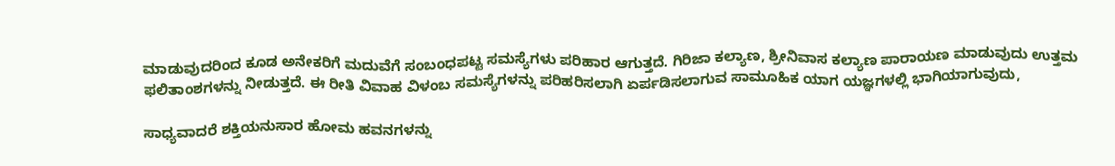ಮಾಡುವುದರಿಂದ ಕೂಡ ಅನೇಕರಿಗೆ ಮದುವೆಗೆ ಸಂಬಂಧಪಟ್ಟ ಸಮಸ್ಯೆಗಳು ಪರಿಹಾರ ಆಗುತ್ತದೆ. ಗಿರಿಜಾ ಕಲ್ಯಾಣ, ಶ್ರೀನಿವಾಸ ಕಲ್ಯಾಣ ಪಾರಾಯಣ ಮಾಡುವುದು ಉತ್ತಮ ಫಲಿತಾಂಶಗಳನ್ನು ನೀಡುತ್ತದೆ. ಈ ರೀತಿ ವಿವಾಹ ವಿಳಂಬ ಸಮಸ್ಯೆಗಳನ್ನು ಪರಿಹರಿಸಲಾಗಿ ಏರ್ಪಡಿಸಲಾಗುವ ಸಾಮೂಹಿಕ ಯಾಗ ಯಜ್ಞಗಳಲ್ಲಿ ಭಾಗಿಯಾಗುವುದು,

ಸಾಧ್ಯವಾದರೆ ಶಕ್ತಿಯನುಸಾರ ಹೋಮ ಹವನಗಳನ್ನು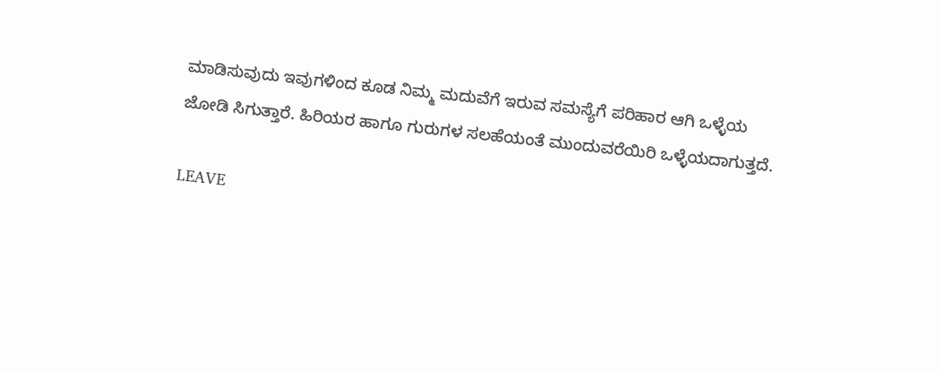ಮಾಡಿಸುವುದು ಇವುಗಳಿಂದ ಕೂಡ ನಿಮ್ಮ ಮದುವೆಗೆ ಇರುವ ಸಮಸ್ಯೆಗೆ ಪರಿಹಾರ ಆಗಿ ಒಳ್ಳೆಯ ಜೋಡಿ ಸಿಗುತ್ತಾರೆ. ಹಿರಿಯರ ಹಾಗೂ ಗುರುಗಳ ಸಲಹೆಯಂತೆ ಮುಂದುವರೆಯಿರಿ ಒಳ್ಳೆಯದಾಗುತ್ತದೆ.

LEAVE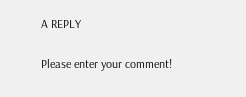A REPLY

Please enter your comment!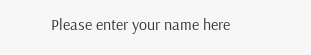Please enter your name here